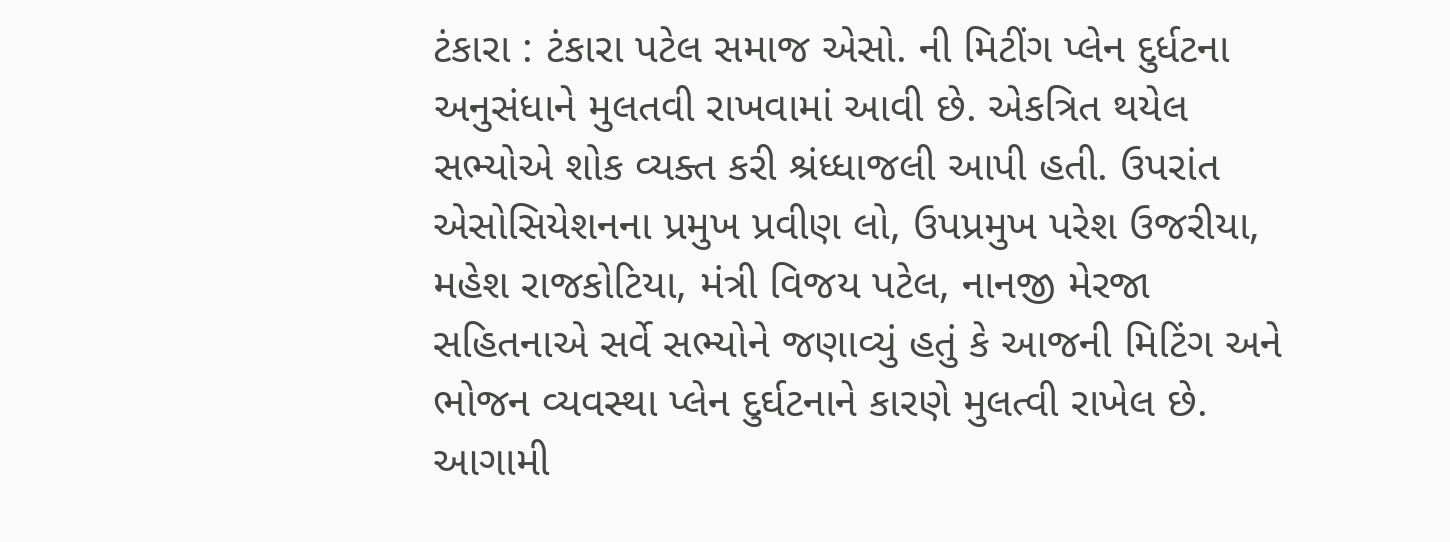ટંકારા : ટંકારા પટેલ સમાજ એસો. ની મિટીંગ પ્લેન દુર્ધટના અનુસંધાને મુલતવી રાખવામાં આવી છે. એકત્રિત થયેલ સભ્યોએ શોક વ્યક્ત કરી શ્રંધ્ધાજલી આપી હતી. ઉપરાંત એસોસિયેશનના પ્રમુખ પ્રવીણ લો, ઉપપ્રમુખ પરેશ ઉજરીયા, મહેશ રાજકોટિયા, મંત્રી વિજય પટેલ, નાનજી મેરજા સહિતનાએ સર્વે સભ્યોને જણાવ્યું હતું કે આજની મિટિંગ અને ભોજન વ્યવસ્થા પ્લેન દુર્ઘટનાને કારણે મુલત્વી રાખેલ છે. આગામી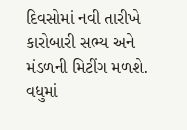દિવસોમાં નવી તારીખે કારોબારી સભ્ય અને મંડળની મિટીંગ મળશે. વધુમાં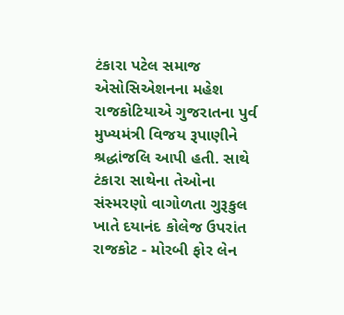ટંકારા પટેલ સમાજ એસોસિએશનના મહેશ રાજકોટિયાએ ગુજરાતના પુર્વ મુખ્યમંત્રી વિજય રૂપાણીને શ્રદ્ધાંજલિ આપી હતી. સાથે ટંકારા સાથેના તેઓના સંસ્મરણો વાગોળતા ગુરૂકુલ ખાતે દયાનંદ કોલેજ ઉપરાંત રાજકોટ - મોરબી ફોર લેન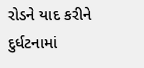રોડને યાદ કરીને દુર્ધટનામાં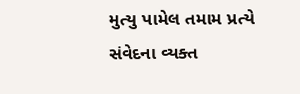મુત્યુ પામેલ તમામ પ્રત્યે સંવેદના વ્યક્ત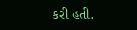કરી હતી.